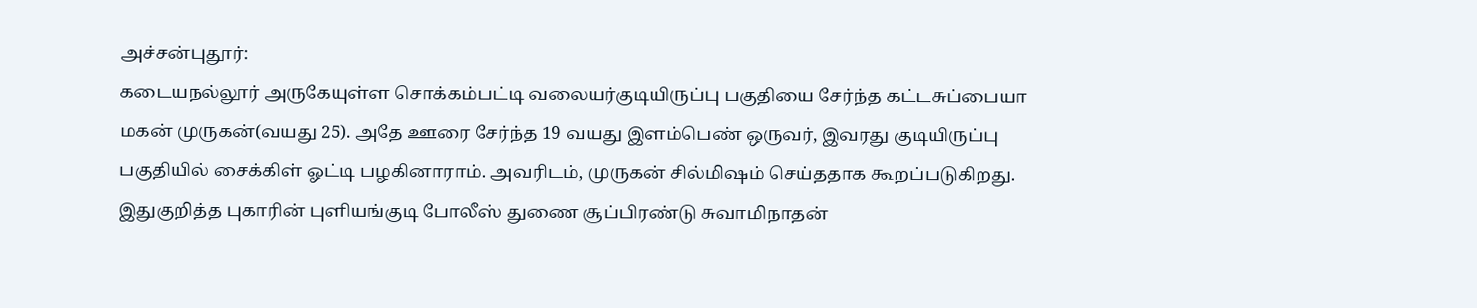அச்சன்புதூர்:
கடையநல்லூர் அருகேயுள்ள சொக்கம்பட்டி வலையர்குடியிருப்பு பகுதியை சேர்ந்த கட்டசுப்பையா மகன் முருகன்(வயது 25). அதே ஊரை சேர்ந்த 19 வயது இளம்பெண் ஒருவர், இவரது குடியிருப்பு பகுதியில் சைக்கிள் ஓட்டி பழகினாராம். அவரிடம், முருகன் சில்மிஷம் செய்ததாக கூறப்படுகிறது.
இதுகுறித்த புகாரின் புளியங்குடி போலீஸ் துணை சூப்பிரண்டு சுவாமிநாதன்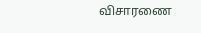விசாரணை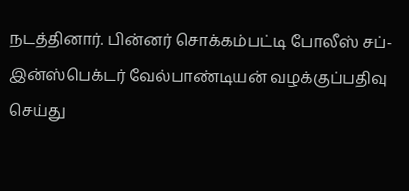நடத்தினார். பின்னர் சொக்கம்பட்டி போலீஸ் சப்-இன்ஸ்பெக்டர் வேல்பாண்டியன் வழக்குப்பதிவு செய்து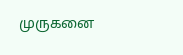முருகனை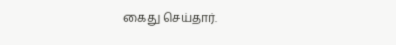கைது செய்தார்.